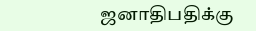ஜனாதிபதிக்கு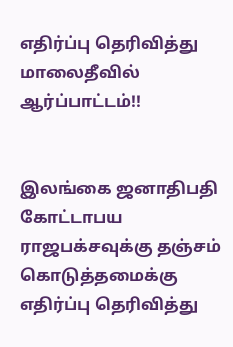எதிர்ப்பு தெரிவித்து மாலைதீவில் ஆர்ப்பாட்டம்!!


இலங்கை ஜனாதிபதி கோட்டாபய ராஜபக்சவுக்கு தஞ்சம் கொடுத்தமைக்கு எதிர்ப்பு தெரிவித்து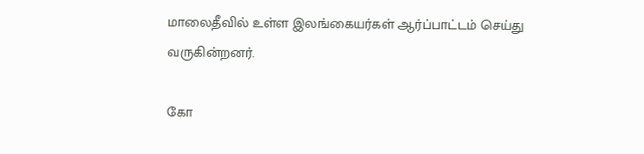மாலைதீவில் உள்ள இலங்கையர்கள் ஆர்ப்பாட்டம் செய்து வருகின்றனர்.

கோ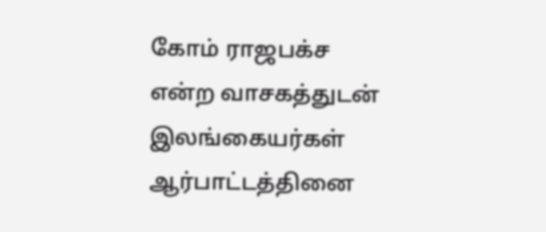கோம் ராஜபக்ச என்ற வாசகத்துடன் இலங்கையர்கள் ஆர்பாட்டத்தினை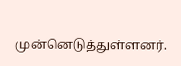முன்னெடுத்துள்ளனர்.